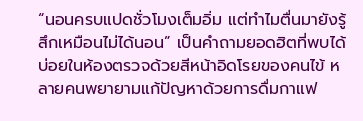“นอนครบแปดชั่วโมงเต็มอิ่ม แต่ทำไมตื่นมายังรู้สึกเหมือนไม่ได้นอน” เป็นคำถามยอดฮิตที่พบได้บ่อยในห้องตรวจด้วยสีหน้าอิดโรยของคนไข้ หลายคนพยายามแก้ปัญหาด้วยการดื่มกาแฟ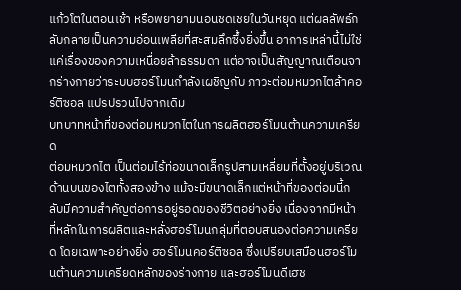แก้วโตในตอนเช้า หรือพยายามนอนชดเชยในวันหยุด แต่ผลลัพธ์กลับกลายเป็นความอ่อนเพลียที่สะสมลึกซึ้งยิ่งขึ้น อาการเหล่านี้ไม่ใช่แค่เรื่องของความเหนื่อยล้าธรรมดา แต่อาจเป็นสัญญาณเตือนจากร่างกายว่าระบบฮอร์โมนกำลังเผชิญกับ ภาวะต่อมหมวกไตล้าคอร์ติซอล แปรปรวนไปจากเดิม
บทบาทหน้าที่ของต่อมหมวกไตในการผลิตฮอร์โมนต้านความเครียด
ต่อมหมวกไต เป็นต่อมไร้ท่อขนาดเล็กรูปสามเหลี่ยมที่ตั้งอยู่บริเวณด้านบนของไตทั้งสองข้าง แม้จะมีขนาดเล็กแต่หน้าที่ของต่อมนี้กลับมีความสำคัญต่อการอยู่รอดของชีวิตอย่างยิ่ง เนื่องจากมีหน้าที่หลักในการผลิตและหลั่งฮอร์โมนกลุ่มที่ตอบสนองต่อความเครียด โดยเฉพาะอย่างยิ่ง ฮอร์โมนคอร์ติซอล ซึ่งเปรียบเสมือนฮอร์โมนต้านความเครียดหลักของร่างกาย และฮอร์โมนดีเฮช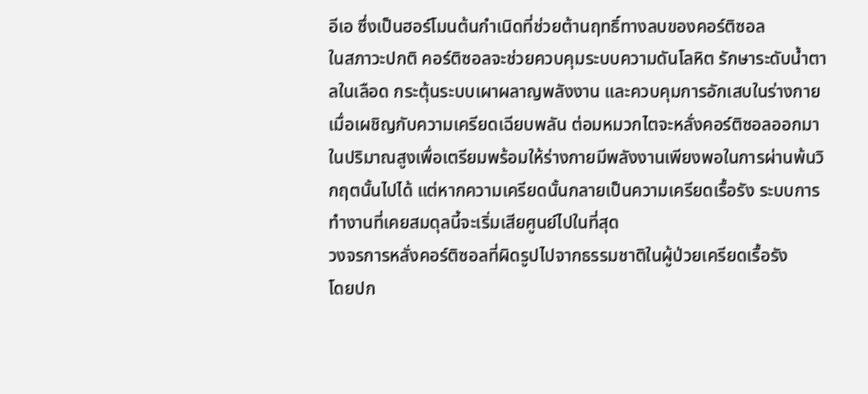อีเอ ซึ่งเป็นฮอร์โมนต้นกำเนิดที่ช่วยต้านฤทธิ์ทางลบของคอร์ติซอล
ในสภาวะปกติ คอร์ติซอลจะช่วยควบคุมระบบความดันโลหิต รักษาระดับน้ำตาลในเลือด กระตุ้นระบบเผาผลาญพลังงาน และควบคุมการอักเสบในร่างกาย เมื่อเผชิญกับความเครียดเฉียบพลัน ต่อมหมวกไตจะหลั่งคอร์ติซอลออกมาในปริมาณสูงเพื่อเตรียมพร้อมให้ร่างกายมีพลังงานเพียงพอในการผ่านพ้นวิกฤตนั้นไปได้ แต่หากความเครียดนั้นกลายเป็นความเครียดเรื้อรัง ระบบการทำงานที่เคยสมดุลนี้จะเริ่มเสียศูนย์ไปในที่สุด
วงจรการหลั่งคอร์ติซอลที่ผิดรูปไปจากธรรมชาติในผู้ป่วยเครียดเรื้อรัง
โดยปก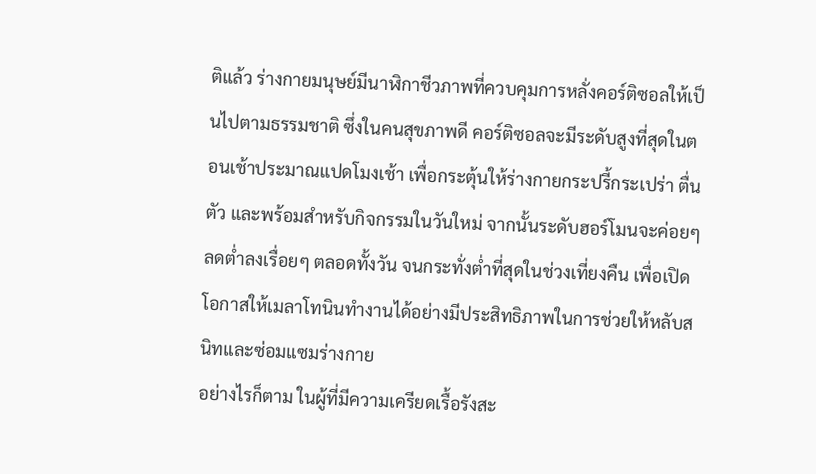ติแล้ว ร่างกายมนุษย์มีนาฬิกาชีวภาพที่ควบคุมการหลั่งคอร์ติซอลให้เป็นไปตามธรรมชาติ ซึ่งในคนสุขภาพดี คอร์ติซอลจะมีระดับสูงที่สุดในตอนเช้าประมาณแปดโมงเช้า เพื่อกระตุ้นให้ร่างกายกระปรี้กระเปร่า ตื่นตัว และพร้อมสำหรับกิจกรรมในวันใหม่ จากนั้นระดับฮอร์โมนจะค่อยๆ ลดต่ำลงเรื่อยๆ ตลอดทั้งวัน จนกระทั่งต่ำที่สุดในช่วงเที่ยงคืน เพื่อเปิดโอกาสให้เมลาโทนินทำงานได้อย่างมีประสิทธิภาพในการช่วยให้หลับสนิทและซ่อมแซมร่างกาย
อย่างไรก็ตาม ในผู้ที่มีความเครียดเรื้อรังสะ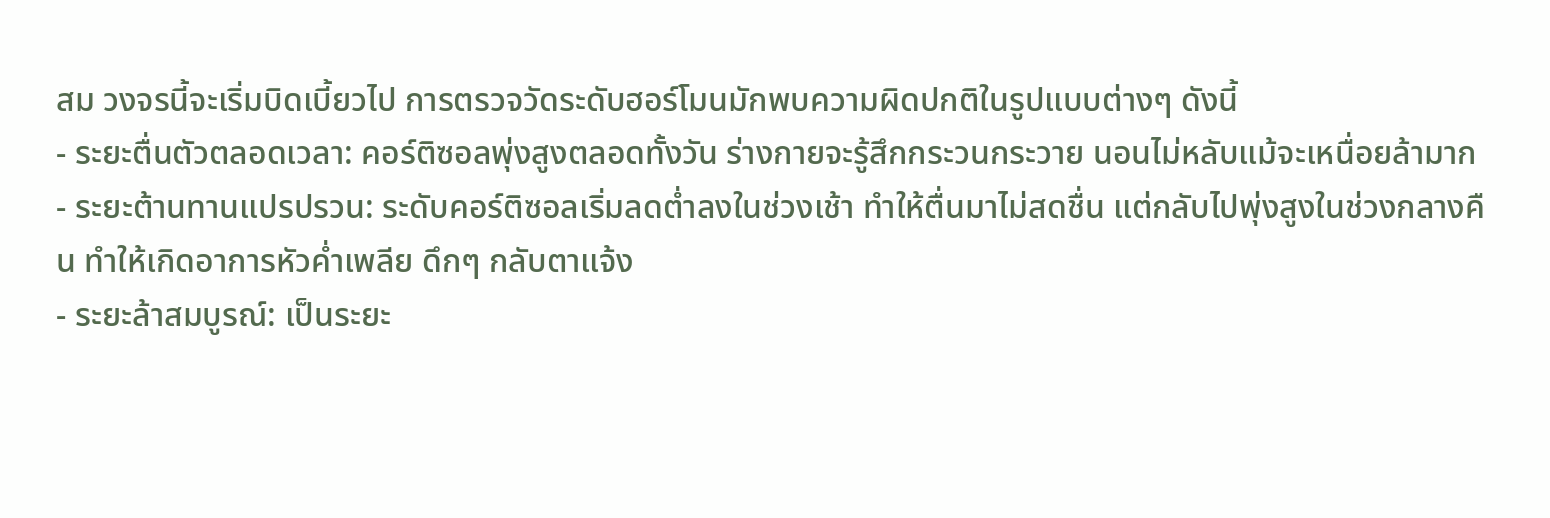สม วงจรนี้จะเริ่มบิดเบี้ยวไป การตรวจวัดระดับฮอร์โมนมักพบความผิดปกติในรูปแบบต่างๆ ดังนี้
- ระยะตื่นตัวตลอดเวลา: คอร์ติซอลพุ่งสูงตลอดทั้งวัน ร่างกายจะรู้สึกกระวนกระวาย นอนไม่หลับแม้จะเหนื่อยล้ามาก
- ระยะต้านทานแปรปรวน: ระดับคอร์ติซอลเริ่มลดต่ำลงในช่วงเช้า ทำให้ตื่นมาไม่สดชื่น แต่กลับไปพุ่งสูงในช่วงกลางคืน ทำให้เกิดอาการหัวค่ำเพลีย ดึกๆ กลับตาแจ้ง
- ระยะล้าสมบูรณ์: เป็นระยะ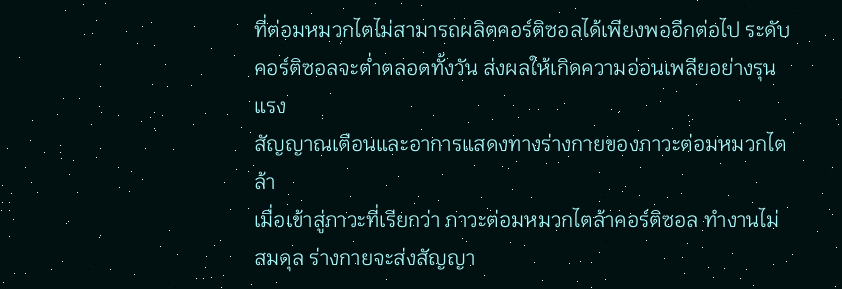ที่ต่อมหมวกไตไม่สามารถผลิตคอร์ติซอลได้เพียงพออีกต่อไป ระดับคอร์ติซอลจะต่ำตลอดทั้งวัน ส่งผลให้เกิดความอ่อนเพลียอย่างรุนแรง
สัญญาณเตือนและอาการแสดงทางร่างกายของภาวะต่อมหมวกไตล้า
เมื่อเข้าสู่ภาวะที่เรียกว่า ภาวะต่อมหมวกไตล้าคอร์ติซอล ทำงานไม่สมดุล ร่างกายจะส่งสัญญา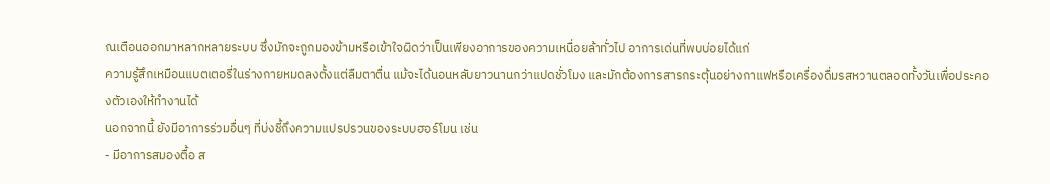ณเตือนออกมาหลากหลายระบบ ซึ่งมักจะถูกมองข้ามหรือเข้าใจผิดว่าเป็นเพียงอาการของความเหนื่อยล้าทั่วไป อาการเด่นที่พบบ่อยได้แก่
ความรู้สึกเหมือนแบตเตอรี่ในร่างกายหมดลงตั้งแต่ลืมตาตื่น แม้จะได้นอนหลับยาวนานกว่าแปดชั่วโมง และมักต้องการสารกระตุ้นอย่างกาแฟหรือเครื่องดื่มรสหวานตลอดทั้งวันเพื่อประคองตัวเองให้ทำงานได้
นอกจากนี้ ยังมีอาการร่วมอื่นๆ ที่บ่งชี้ถึงความแปรปรวนของระบบฮอร์โมน เช่น
- มีอาการสมองตื้อ ส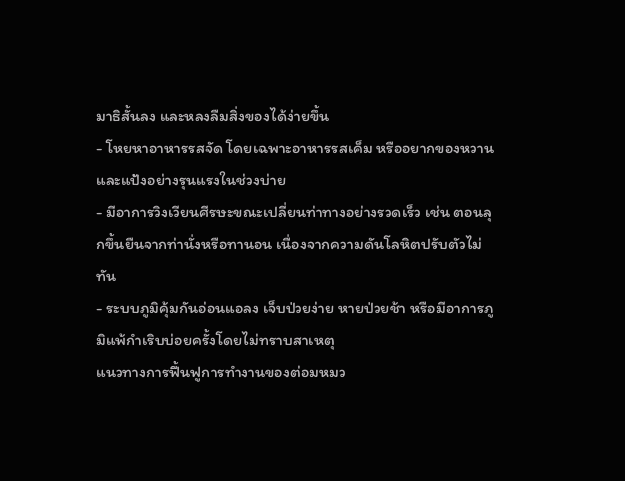มาธิสั้นลง และหลงลืมสิ่งของได้ง่ายขึ้น
- โหยหาอาหารรสจัด โดยเฉพาะอาหารรสเค็ม หรืออยากของหวานและแป้งอย่างรุนแรงในช่วงบ่าย
- มีอาการวิงเวียนศีรษะขณะเปลี่ยนท่าทางอย่างรวดเร็ว เช่น ตอนลุกขึ้นยืนจากท่านั่งหรือทานอน เนื่องจากความดันโลหิตปรับตัวไม่ทัน
- ระบบภูมิคุ้มกันอ่อนแอลง เจ็บป่วยง่าย หายป่วยช้า หรือมีอาการภูมิแพ้กำเริบบ่อยครั้งโดยไม่ทราบสาเหตุ
แนวทางการฟื้นฟูการทำงานของต่อมหมว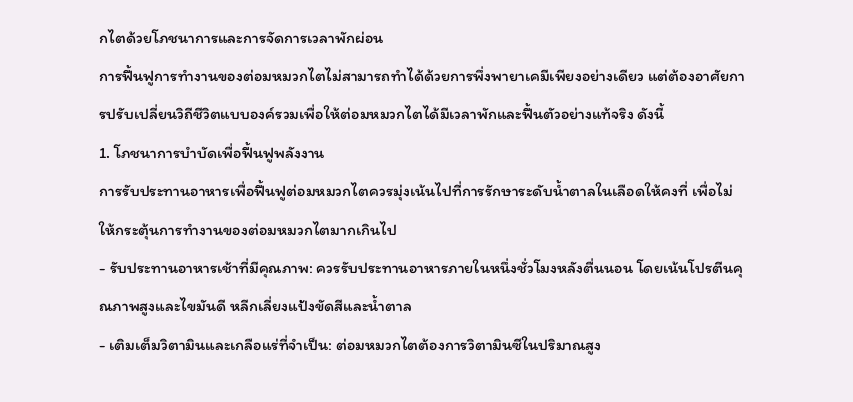กไตด้วยโภชนาการและการจัดการเวลาพักผ่อน
การฟื้นฟูการทำงานของต่อมหมวกไตไม่สามารถทำได้ด้วยการพึ่งพายาเคมีเพียงอย่างเดียว แต่ต้องอาศัยการปรับเปลี่ยนวิถีชีวิตแบบองค์รวมเพื่อให้ต่อมหมวกไตได้มีเวลาพักและฟื้นตัวอย่างแท้จริง ดังนี้
1. โภชนาการบำบัดเพื่อฟื้นฟูพลังงาน
การรับประทานอาหารเพื่อฟื้นฟูต่อมหมวกไตควรมุ่งเน้นไปที่การรักษาระดับน้ำตาลในเลือดให้คงที่ เพื่อไม่ให้กระตุ้นการทำงานของต่อมหมวกไตมากเกินไป
- รับประทานอาหารเช้าที่มีคุณภาพ: ควรรับประทานอาหารภายในหนึ่งชั่วโมงหลังตื่นนอน โดยเน้นโปรตีนคุณภาพสูงและไขมันดี หลีกเลี่ยงแป้งขัดสีและน้ำตาล
- เติมเต็มวิตามินและเกลือแร่ที่จำเป็น: ต่อมหมวกไตต้องการวิตามินซีในปริมาณสูง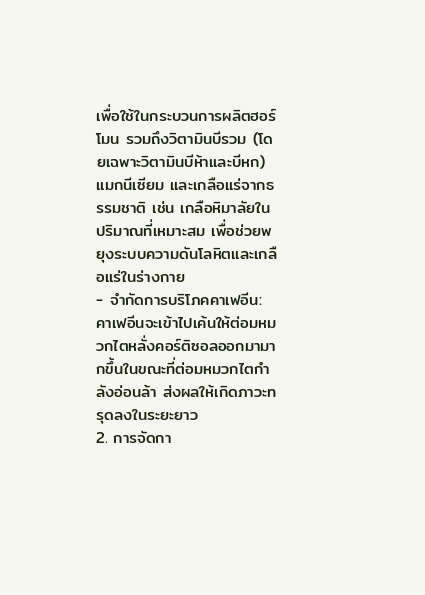เพื่อใช้ในกระบวนการผลิตฮอร์โมน รวมถึงวิตามินบีรวม (โดยเฉพาะวิตามินบีห้าและบีหก) แมกนีเซียม และเกลือแร่จากธรรมชาติ เช่น เกลือหิมาลัยในปริมาณที่เหมาะสม เพื่อช่วยพยุงระบบความดันโลหิตและเกลือแร่ในร่างกาย
- จำกัดการบริโภคคาเฟอีน: คาเฟอีนจะเข้าไปเค้นให้ต่อมหมวกไตหลั่งคอร์ติซอลออกมามากขึ้นในขณะที่ต่อมหมวกไตกำลังอ่อนล้า ส่งผลให้เกิดภาวะทรุดลงในระยะยาว
2. การจัดกา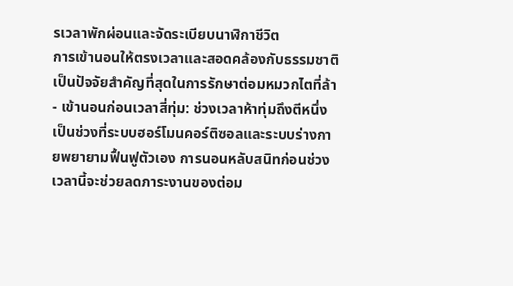รเวลาพักผ่อนและจัดระเบียบนาฬิกาชีวิต
การเข้านอนให้ตรงเวลาและสอดคล้องกับธรรมชาติเป็นปัจจัยสำคัญที่สุดในการรักษาต่อมหมวกไตที่ล้า
- เข้านอนก่อนเวลาสี่ทุ่ม: ช่วงเวลาห้าทุ่มถึงตีหนึ่ง เป็นช่วงที่ระบบฮอร์โมนคอร์ติซอลและระบบร่างกายพยายามฟื้นฟูตัวเอง การนอนหลับสนิทก่อนช่วงเวลานี้จะช่วยลดภาระงานของต่อม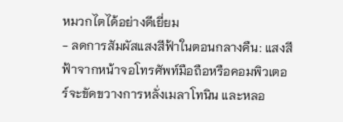หมวกไตได้อย่างดีเยี่ยม
- ลดการสัมผัสแสงสีฟ้าในตอนกลางคืน: แสงสีฟ้าจากหน้าจอโทรศัพท์มือถือหรือคอมพิวเตอร์จะขัดขวางการหลั่งเมลาโทนิน และหลอ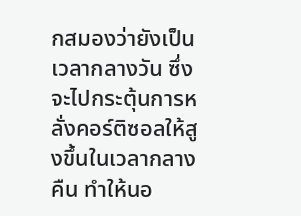กสมองว่ายังเป็นเวลากลางวัน ซึ่งจะไปกระตุ้นการหลั่งคอร์ติซอลให้สูงขึ้นในเวลากลางคืน ทำให้นอ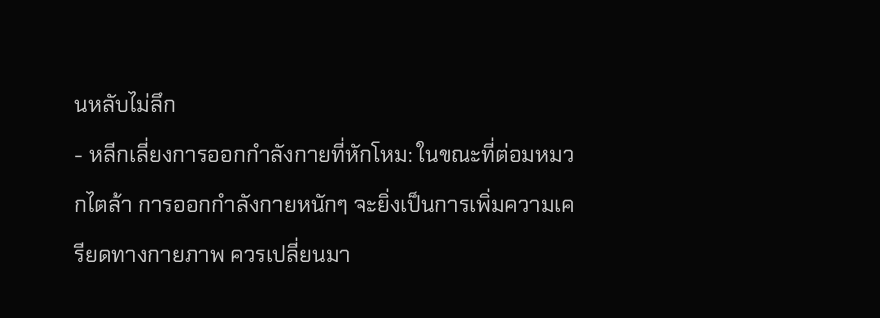นหลับไม่ลึก
- หลีกเลี่ยงการออกกำลังกายที่หักโหม: ในขณะที่ต่อมหมวกไตล้า การออกกำลังกายหนักๆ จะยิ่งเป็นการเพิ่มความเครียดทางกายภาพ ควรเปลี่ยนมา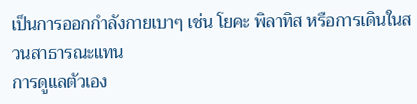เป็นการออกกำลังกายเบาๆ เช่น โยคะ พิลาทิส หรือการเดินในสวนสาธารณะแทน
การดูแลตัวเอง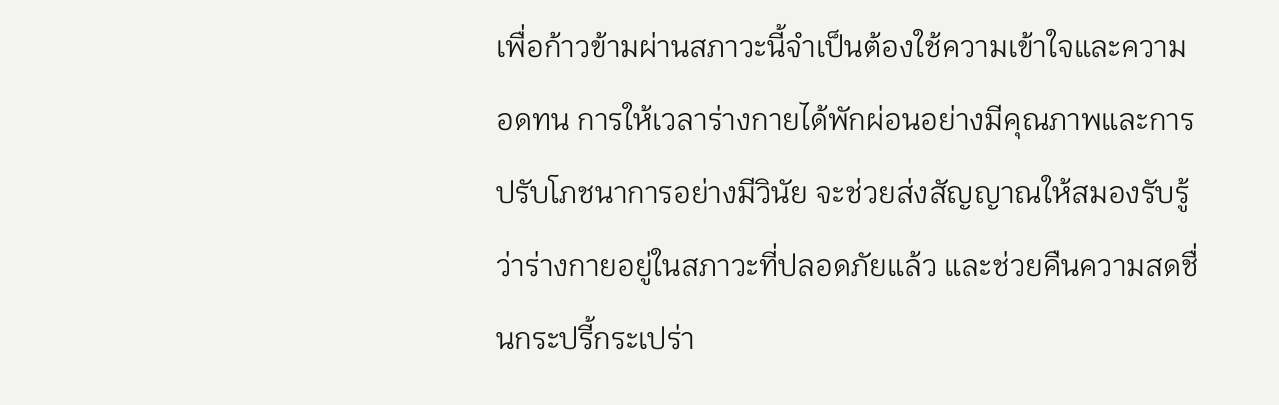เพื่อก้าวข้ามผ่านสภาวะนี้จำเป็นต้องใช้ความเข้าใจและความอดทน การให้เวลาร่างกายได้พักผ่อนอย่างมีคุณภาพและการปรับโภชนาการอย่างมีวินัย จะช่วยส่งสัญญาณให้สมองรับรู้ว่าร่างกายอยู่ในสภาวะที่ปลอดภัยแล้ว และช่วยคืนความสดชื่นกระปรี้กระเปร่า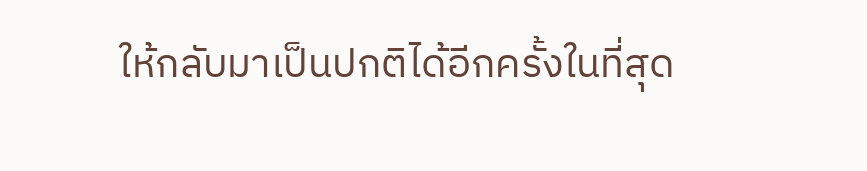ให้กลับมาเป็นปกติได้อีกครั้งในที่สุด